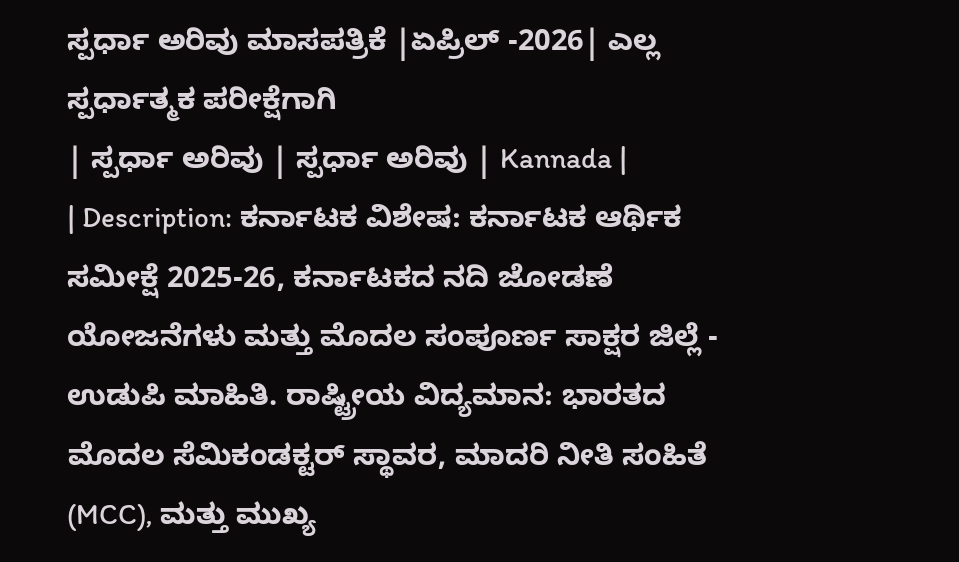ಸ್ಪರ್ಧಾ ಅರಿವು ಮಾಸಪತ್ರಿಕೆ |ಏಪ್ರಿಲ್ -2026| ಎಲ್ಲ ಸ್ಪರ್ಧಾತ್ಮಕ ಪರೀಕ್ಷೆಗಾಗಿ
| ಸ್ಪರ್ಧಾ ಅರಿವು | ಸ್ಪರ್ಧಾ ಅರಿವು | Kannada |
| Description: ಕರ್ನಾಟಕ ವಿಶೇಷ: ಕರ್ನಾಟಕ ಆರ್ಥಿಕ ಸಮೀಕ್ಷೆ 2025-26, ಕರ್ನಾಟಕದ ನದಿ ಜೋಡಣೆ ಯೋಜನೆಗಳು ಮತ್ತು ಮೊದಲ ಸಂಪೂರ್ಣ ಸಾಕ್ಷರ ಜಿಲ್ಲೆ - ಉಡುಪಿ ಮಾಹಿತಿ. ರಾಷ್ಟ್ರೀಯ ವಿದ್ಯಮಾನ: ಭಾರತದ ಮೊದಲ ಸೆಮಿಕಂಡಕ್ಟರ್ ಸ್ಥಾವರ, ಮಾದರಿ ನೀತಿ ಸಂಹಿತೆ (MCC), ಮತ್ತು ಮುಖ್ಯ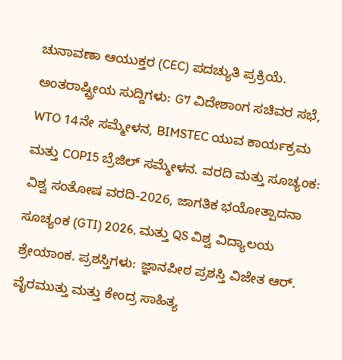ಚುನಾವಣಾ ಆಯುಕ್ತರ (CEC) ಪದಚ್ಯುತಿ ಪ್ರಕ್ರಿಯೆ. ಅಂತರಾಷ್ಟ್ರೀಯ ಸುದ್ದಿಗಳು: G7 ವಿದೇಶಾಂಗ ಸಚಿವರ ಸಭೆ, WTO 14ನೇ ಸಮ್ಮೇಳನ, BIMSTEC ಯುವ ಕಾರ್ಯಕ್ರಮ ಮತ್ತು COP15 ಬ್ರೆಜಿಲ್ ಸಮ್ಮೇಳನ. ವರದಿ ಮತ್ತು ಸೂಚ್ಯಂಕ: ವಿಶ್ವ ಸಂತೋಷ ವರದಿ-2026, ಜಾಗತಿಕ ಭಯೋತ್ಪಾದನಾ ಸೂಚ್ಯಂಕ (GTI) 2026, ಮತ್ತು QS ವಿಶ್ವ ವಿದ್ಯಾಲಯ ಶ್ರೇಯಾಂಕ. ಪ್ರಶಸ್ತಿಗಳು: ಜ್ಞಾನಪೀಠ ಪ್ರಶಸ್ತಿ ವಿಜೇತ ಆರ್. ವೈರಮುತ್ತು ಮತ್ತು ಕೇಂದ್ರ ಸಾಹಿತ್ಯ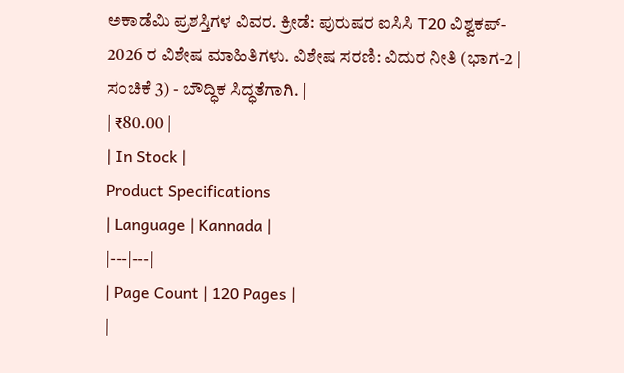ಅಕಾಡೆಮಿ ಪ್ರಶಸ್ತಿಗಳ ವಿವರ. ಕ್ರೀಡೆ: ಪುರುಷರ ಐಸಿಸಿ T20 ವಿಶ್ವಕಪ್- 2026 ರ ವಿಶೇಷ ಮಾಹಿತಿಗಳು. ವಿಶೇಷ ಸರಣಿ: ವಿದುರ ನೀತಿ (ಭಾಗ-2 | ಸಂಚಿಕೆ 3) - ಬೌದ್ಧಿಕ ಸಿದ್ಧತೆಗಾಗಿ. |
| ₹80.00 |
| In Stock |
Product Specifications
| Language | Kannada |
|---|---|
| Page Count | 120 Pages |
|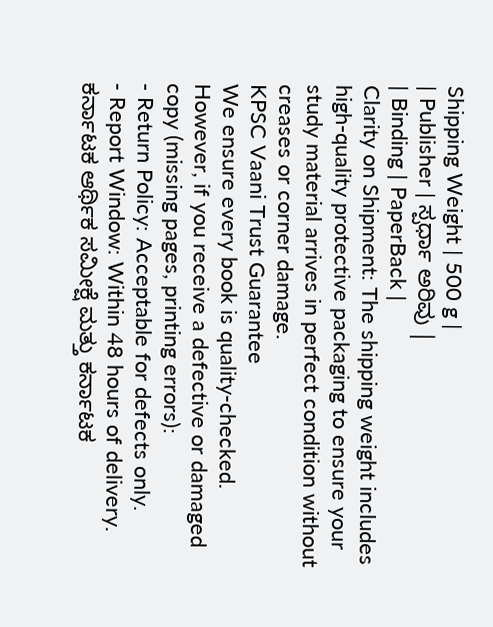Shipping Weight | 500 g |
| Publisher | ಸ್ಪರ್ಧಾ ಅರಿವು |
| Binding | PaperBack |
Clarity on Shipment: The shipping weight includes high-quality protective packaging to ensure your study material arrives in perfect condition without creases or corner damage.
KPSC Vaani Trust Guarantee
We ensure every book is quality-checked. However, if you receive a defective or damaged copy (missing pages, printing errors):
- Return Policy: Acceptable for defects only.
- Report Window: Within 48 hours of delivery.
ಕರ್ನಾಟಕ ಆರ್ಥಿಕ ಸಮೀಕ್ಷೆ ಮತ್ತು ಕರ್ನಾಟಕ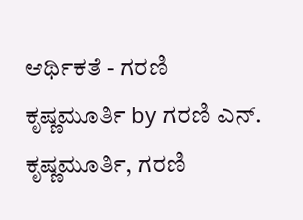ಆರ್ಥಿಕತೆ - ಗರಣಿ ಕೃಷ್ಣಮೂರ್ತಿ by ಗರಣಿ ಎನ್. ಕೃಷ್ಣಮೂರ್ತಿ, ಗರಣಿ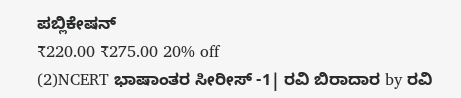ಪಬ್ಲಿಕೇಷನ್
₹220.00 ₹275.00 20% off
(2)NCERT ಭಾಷಾಂತರ ಸೀರೀಸ್ -1| ರವಿ ಬಿರಾದಾರ by ರವಿ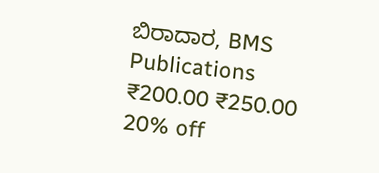ಬಿರಾದಾರ, BMS Publications
₹200.00 ₹250.00 20% off